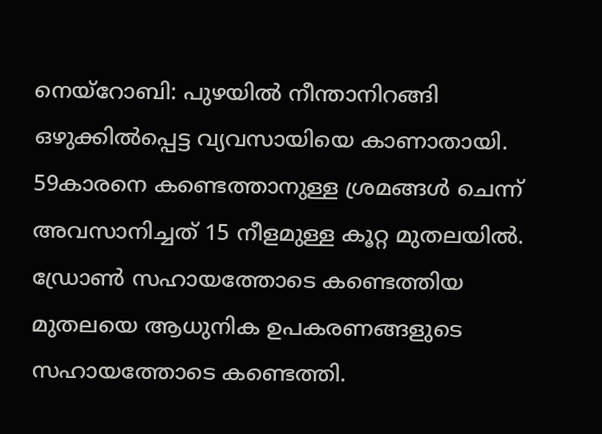നെയ്റോബി: പുഴയിൽ നീന്താനിറങ്ങി ഒഴുക്കിൽപ്പെട്ട വ്യവസായിയെ കാണാതായി. 59കാരനെ കണ്ടെത്താനുള്ള ശ്രമങ്ങൾ ചെന്ന് അവസാനിച്ചത് 15 നീളമുള്ള കൂറ്റ മുതലയിൽ. ഡ്രോൺ സഹായത്തോടെ കണ്ടെത്തിയ മുതലയെ ആധുനിക ഉപകരണങ്ങളുടെ സഹായത്തോടെ കണ്ടെത്തി.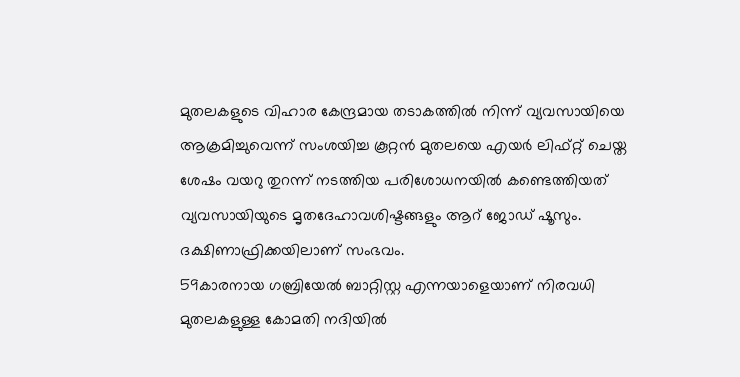മുതലകളുടെ വിഹാര കേന്ദ്രമായ തടാകത്തിൽ നിന്ന് വ്യവസായിയെ ആക്രമിച്ചുവെന്ന് സംശയിച്ച കൂറ്റൻ മുതലയെ എയർ ലിഫ്റ്റ് ചെയ്ത ശേഷം വയറു തുറന്ന് നടത്തിയ പരിശോധനയിൽ കണ്ടെത്തിയത് വ്യവസായിയുടെ മൃതദേഹാവശിഷ്ടങ്ങളും ആറ് ജോഡ് ഷൂസും. ദക്ഷിണാഫ്രിക്കയിലാണ് സംഭവം.
59കാരനായ ഗബ്രിയേൽ ബാറ്റിസ്റ്റ എന്നയാളെയാണ് നിരവധി മുതലകളുള്ള കോമതി നദിയിൽ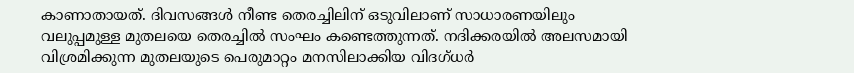കാണാതായത്. ദിവസങ്ങൾ നീണ്ട തെരച്ചിലിന് ഒടുവിലാണ് സാധാരണയിലും വലുപ്പമുള്ള മുതലയെ തെരച്ചിൽ സംഘം കണ്ടെത്തുന്നത്. നദിക്കരയിൽ അലസമായി വിശ്രമിക്കുന്ന മുതലയുടെ പെരുമാറ്റം മനസിലാക്കിയ വിദഗ്ധർ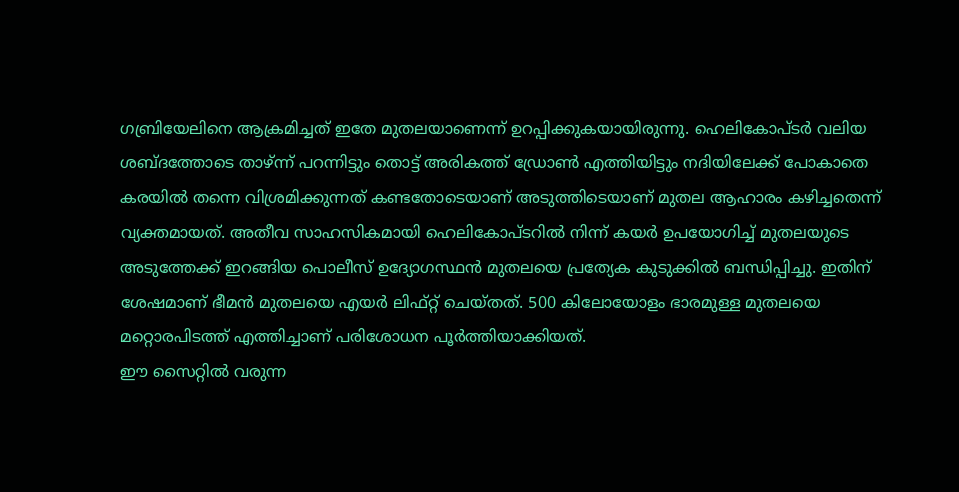ഗബ്രിയേലിനെ ആക്രമിച്ചത് ഇതേ മുതലയാണെന്ന് ഉറപ്പിക്കുകയായിരുന്നു. ഹെലികോപ്ടർ വലിയ ശബ്ദത്തോടെ താഴ്ന്ന് പറന്നിട്ടും തൊട്ട് അരികത്ത് ഡ്രോൺ എത്തിയിട്ടും നദിയിലേക്ക് പോകാതെ കരയിൽ തന്നെ വിശ്രമിക്കുന്നത് കണ്ടതോടെയാണ് അടുത്തിടെയാണ് മുതല ആഹാരം കഴിച്ചതെന്ന് വ്യക്തമായത്. അതീവ സാഹസികമായി ഹെലികോപ്ടറിൽ നിന്ന് കയർ ഉപയോഗിച്ച് മുതലയുടെ അടുത്തേക്ക് ഇറങ്ങിയ പൊലീസ് ഉദ്യോഗസ്ഥൻ മുതലയെ പ്രത്യേക കുടുക്കിൽ ബന്ധിപ്പിച്ചു. ഇതിന് ശേഷമാണ് ഭീമൻ മുതലയെ എയർ ലിഫ്റ്റ് ചെയ്തത്. 500 കിലോയോളം ഭാരമുള്ള മുതലയെ മറ്റൊരപിടത്ത് എത്തിച്ചാണ് പരിശോധന പൂർത്തിയാക്കിയത്.
ഈ സൈറ്റിൽ വരുന്ന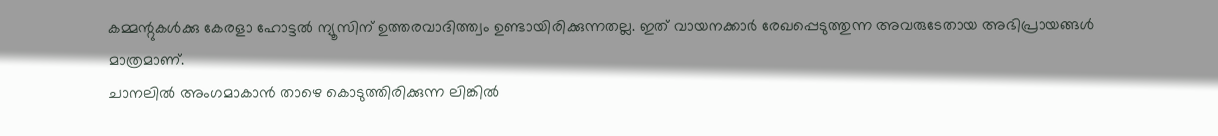കമ്മന്റുകൾക്കു കേരളാ ഹോട്ടൽ ന്യൂസിന് ഉത്തരവാദിത്ത്വം ഉണ്ടായിരിക്കുന്നതല്ല. ഇത് വായനക്കാർ രേഖപ്പെടുത്തുന്ന അവരുടേതായ അഭിപ്രായങ്ങൾ മാത്രമാണ്.
ചാനലിൽ അംഗമാകാൻ താഴെ കൊടുത്തിരിക്കുന്ന ലിങ്കിൽ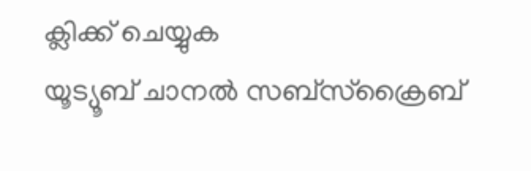ക്ലിക്ക് ചെയ്യുക
യൂട്യൂബ് ചാനൽ സബ്സ്ക്രൈബ്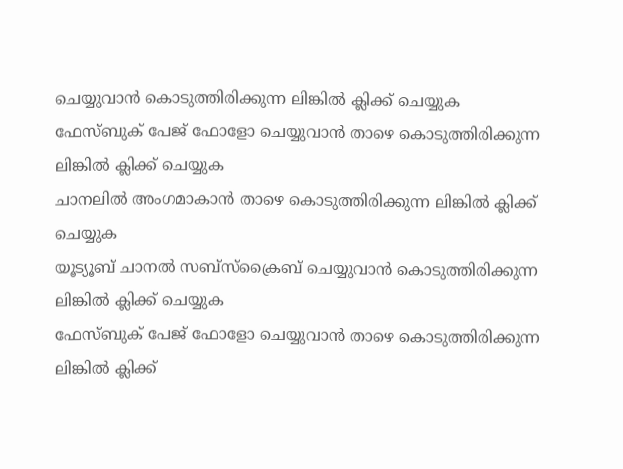ചെയ്യുവാൻ കൊടുത്തിരിക്കുന്ന ലിങ്കിൽ ക്ലിക്ക് ചെയ്യുക ഫേസ്ബുക് പേജ് ഫോളോ ചെയ്യുവാൻ താഴെ കൊടുത്തിരിക്കുന്ന ലിങ്കിൽ ക്ലിക്ക് ചെയ്യുക
ചാനലിൽ അംഗമാകാൻ താഴെ കൊടുത്തിരിക്കുന്ന ലിങ്കിൽ ക്ലിക്ക് ചെയ്യുക
യൂട്യൂബ് ചാനൽ സബ്സ്ക്രൈബ് ചെയ്യുവാൻ കൊടുത്തിരിക്കുന്ന ലിങ്കിൽ ക്ലിക്ക് ചെയ്യുക
ഫേസ്ബുക് പേജ് ഫോളോ ചെയ്യുവാൻ താഴെ കൊടുത്തിരിക്കുന്ന ലിങ്കിൽ ക്ലിക്ക്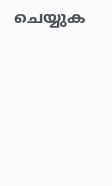ചെയ്യുക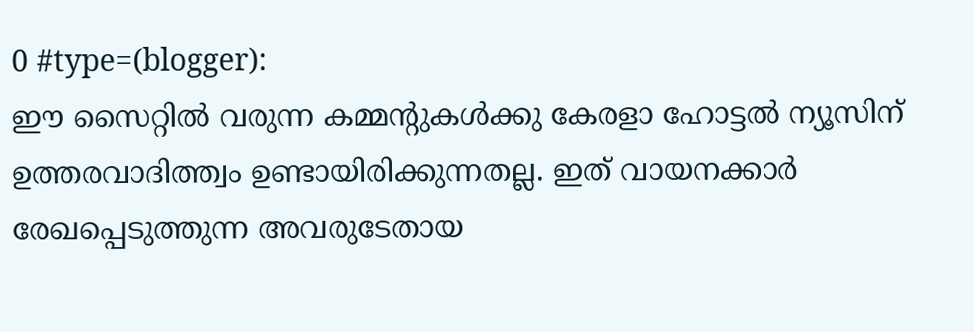0 #type=(blogger):
ഈ സൈറ്റിൽ വരുന്ന കമ്മന്റുകൾക്കു കേരളാ ഹോട്ടൽ ന്യൂസിന് ഉത്തരവാദിത്ത്വം ഉണ്ടായിരിക്കുന്നതല്ല. ഇത് വായനക്കാർ രേഖപ്പെടുത്തുന്ന അവരുടേതായ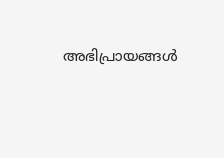അഭിപ്രായങ്ങൾ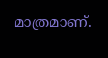മാത്രമാണ്.